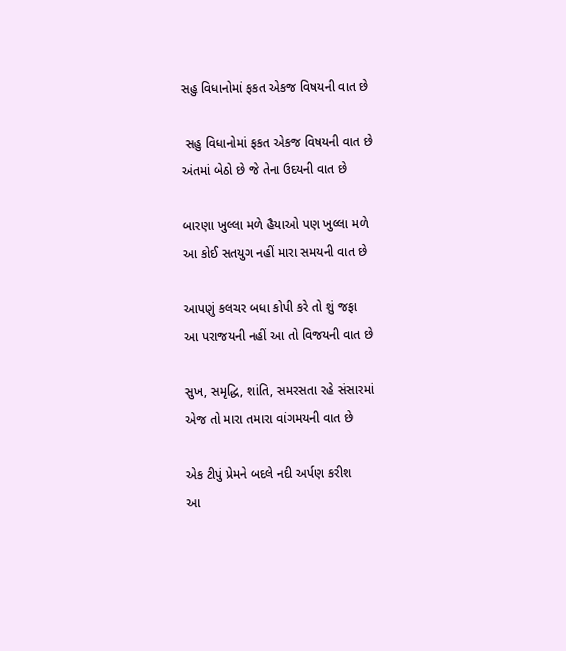સહુ વિધાનોમાં ફકત એકજ વિષયની વાત છે

 સહુ વિધાનોમાં ફકત એકજ વિષયની વાત છે
અંતમાં બેઠો છે જે તેના ઉદયની વાત છે

બારણા ખુલ્લા મળે હૈયાઓ પણ ખુલ્લા મળે
આ કોઈ સતયુગ નહીં મારા સમયની વાત છે

આપણું કલચર બધા કોપી કરે તો શું જફા
આ પરાજયની નહીં આ તો વિજયની વાત છે

સુખ, સમૃદ્ધિ, શાંતિ, સમરસતા રહે સંસારમાં
એજ તો મારા તમારા વાંગમયની વાત છે

એક ટીપું પ્રેમને બદલે નદી અર્પણ કરીશ
આ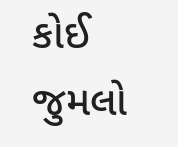કોઈ જુમલો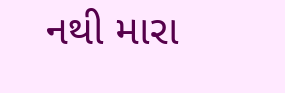નથી મારા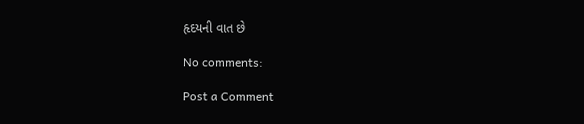હૃદયની વાત છે

No comments:

Post a Comment